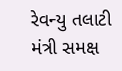રેવન્યુ તલાટી મંત્રી સમક્ષ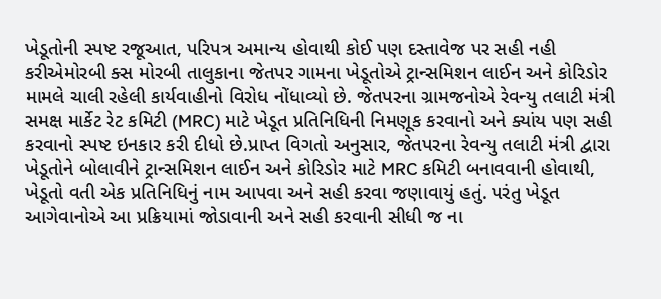ખેડૂતોની સ્પષ્ટ રજૂઆત, પરિપત્ર અમાન્ય હોવાથી કોઈ પણ દસ્તાવેજ પર સહી નહી કરીએમોરબી ક્સ મોરબી તાલુકાના જેતપર ગામના ખેડૂતોએ ટ્રાન્સમિશન લાઈન અને કોરિડોર મામલે ચાલી રહેલી કાર્યવાહીનો વિરોધ નોંધાવ્યો છે. જેતપરના ગ્રામજનોએ રેવન્યુ તલાટી મંત્રી સમક્ષ માર્કેટ રેટ કમિટી (MRC) માટે ખેડૂત પ્રતિનિધિની નિમણૂક કરવાનો અને ક્યાંય પણ સહી કરવાનો સ્પષ્ટ ઇનકાર કરી દીધો છે.પ્રાપ્ત વિગતો અનુસાર, જેતપરના રેવન્યુ તલાટી મંત્રી દ્વારા ખેડૂતોને બોલાવીને ટ્રાન્સમિશન લાઈન અને કોરિડોર માટે MRC કમિટી બનાવવાની હોવાથી, ખેડૂતો વતી એક પ્રતિનિધિનું નામ આપવા અને સહી કરવા જણાવાયું હતું. પરંતુ ખેડૂત આગેવાનોએ આ પ્રક્રિયામાં જોડાવાની અને સહી કરવાની સીધી જ ના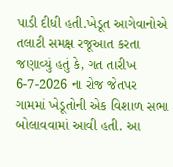પાડી દીધી હતી.ખેડૂત આગેવાનોએ તલાટી સમક્ષ રજૂઆત કરતા જણાવ્યું હતું કે, ગત તારીખ 6-7-2026 ના રોજ જેતપર ગામમાં ખેડૂતોની એક વિશાળ સભા બોલાવવામાં આવી હતી. આ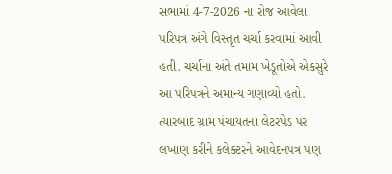સભામાં 4-7-2026 ના રોજ આવેલા પરિપત્ર અંગે વિસ્તૃત ચર્ચા કરવામાં આવી હતી. ચર્ચાના અંતે તમામ ખેડૂતોએ એકસુરે આ પરિપત્રને અમાન્ય ગણાવ્યો હતો. ત્યારબાદ ગ્રામ પંચાયતના લેટરપેડ પર લખાણ કરીને કલેક્ટરને આવેદનપત્ર પણ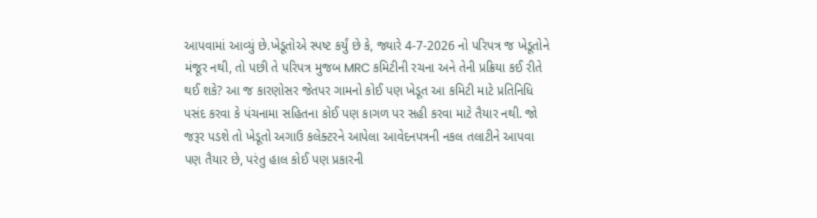આપવામાં આવ્યું છે.ખેડૂતોએ સ્પષ્ટ કર્યું છે કે, જ્યારે 4-7-2026 નો પરિપત્ર જ ખેડૂતોને મંજૂર નથી, તો પછી તે પરિપત્ર મુજબ MRC કમિટીની રચના અને તેની પ્રક્રિયા કઈ રીતે થઈ શકે? આ જ કારણોસર જેતપર ગામનો કોઈ પણ ખેડૂત આ કમિટી માટે પ્રતિનિધિ પસંદ કરવા કે પંચનામા સહિતના કોઈ પણ કાગળ પર સહી કરવા માટે તૈયાર નથી. જો જરૂર પડશે તો ખેડૂતો અગાઉ કલેક્ટરને આપેલા આવેદનપત્રની નકલ તલાટીને આપવા પણ તૈયાર છે, પરંતુ હાલ કોઈ પણ પ્રકારની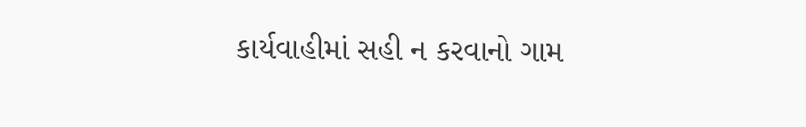કાર્યવાહીમાં સહી ન કરવાનો ગામ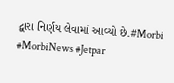દ્વારા નિર્ણય લેવામાં આવ્યો છે.#Morbi #MorbiNews #Jetpar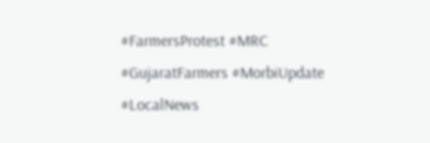#FarmersProtest #MRC #GujaratFarmers #MorbiUpdate #LocalNews